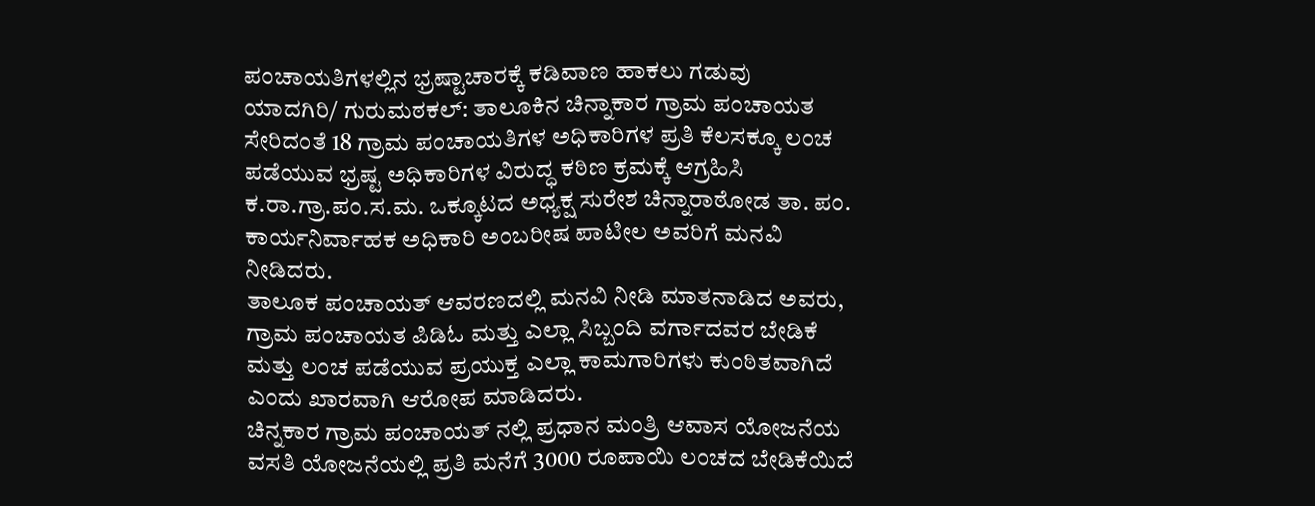ಪಂಚಾಯತಿಗಳಲ್ಲಿನ ಭ್ರಷ್ಟಾಚಾರಕ್ಕೆ ಕಡಿವಾಣ ಹಾಕಲು ಗಡುವು
ಯಾದಗಿರಿ/ ಗುರುಮಠಕಲ್: ತಾಲೂಕಿನ ಚಿನ್ನಾಕಾರ ಗ್ರಾಮ ಪಂಚಾಯತ ಸೇರಿದಂತೆ 18 ಗ್ರಾಮ ಪಂಚಾಯತಿಗಳ ಅಧಿಕಾರಿಗಳ ಪ್ರತಿ ಕೆಲಸಕ್ಕೂ ಲಂಚ ಪಡೆಯುವ ಭ್ರಷ್ಟ ಅಧಿಕಾರಿಗಳ ವಿರುದ್ಧ ಕಠಿಣ ಕ್ರಮಕ್ಕೆ ಆಗ್ರಹಿಸಿ ಕ.ರಾ.ಗ್ರಾ.ಪಂ.ಸ.ಮ. ಒಕ್ಕೂಟದ ಅಧ್ಯಕ್ಷ ಸುರೇಶ ಚಿನ್ನಾರಾಠೋಡ ತಾ. ಪಂ. ಕಾರ್ಯನಿರ್ವಾಹಕ ಅಧಿಕಾರಿ ಅಂಬರೀಷ ಪಾಟೀಲ ಅವರಿಗೆ ಮನವಿ ನೀಡಿದರು.
ತಾಲೂಕ ಪಂಚಾಯತ್ ಆವರಣದಲ್ಲಿ ಮನವಿ ನೀಡಿ ಮಾತನಾಡಿದ ಅವರು, ಗ್ರಾಮ ಪಂಚಾಯತ ಪಿಡಿಓ ಮತ್ತು ಎಲ್ಲಾ ಸಿಬ್ಬಂದಿ ವರ್ಗಾದವರ ಬೇಡಿಕೆ ಮತ್ತು ಲಂಚ ಪಡೆಯುವ ಪ್ರಯುಕ್ತ ಎಲ್ಲಾ ಕಾಮಗಾರಿಗಳು ಕುಂಠಿತವಾಗಿದೆ ಎಂದು ಖಾರವಾಗಿ ಆರೋಪ ಮಾಡಿದರು.
ಚಿನ್ನಕಾರ ಗ್ರಾಮ ಪಂಚಾಯತ್ ನಲ್ಲಿ ಪ್ರಧಾನ ಮಂತ್ರಿ ಆವಾಸ ಯೋಜನೆಯ ವಸತಿ ಯೋಜನೆಯಲ್ಲಿ ಪ್ರತಿ ಮನೆಗೆ 3000 ರೂಪಾಯಿ ಲಂಚದ ಬೇಡಿಕೆಯಿದೆ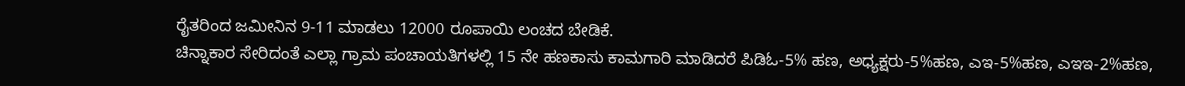ರೈತರಿಂದ ಜಮೀನಿನ 9-11 ಮಾಡಲು 12000 ರೂಪಾಯಿ ಲಂಚದ ಬೇಡಿಕೆ.
ಚಿನ್ನಾಕಾರ ಸೇರಿದಂತೆ ಎಲ್ಲಾ ಗ್ರಾಮ ಪಂಚಾಯತಿಗಳಲ್ಲಿ 15 ನೇ ಹಣಕಾಸು ಕಾಮಗಾರಿ ಮಾಡಿದರೆ ಪಿಡಿಓ-5% ಹಣ, ಅಧ್ಯಕ್ಷರು-5%ಹಣ, ಎಇ-5%ಹಣ, ಎಇಇ-2%ಹಣ,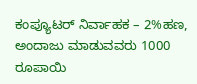ಕಂಪ್ಯೂಟರ್ ನಿರ್ವಾಹಕ – 2%ಹಣ, ಅಂದಾಜು ಮಾಡುವವರು 1000 ರೂಪಾಯಿ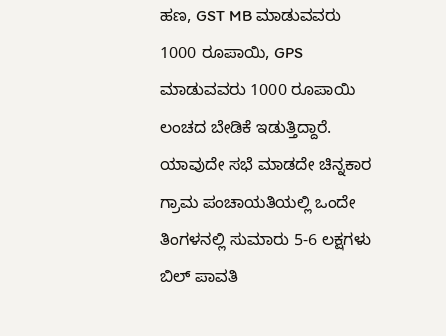ಹಣ, GST MB ಮಾಡುವವರು 1000 ರೂಪಾಯಿ, GPS ಮಾಡುವವರು 1000 ರೂಪಾಯಿ ಲಂಚದ ಬೇಡಿಕೆ ಇಡುತ್ತಿದ್ದಾರೆ.
ಯಾವುದೇ ಸಭೆ ಮಾಡದೇ ಚಿನ್ನಕಾರ ಗ್ರಾಮ ಪಂಚಾಯತಿಯಲ್ಲಿ ಒಂದೇ ತಿಂಗಳನಲ್ಲಿ ಸುಮಾರು 5-6 ಲಕ್ಷಗಳು ಬಿಲ್ ಪಾವತಿ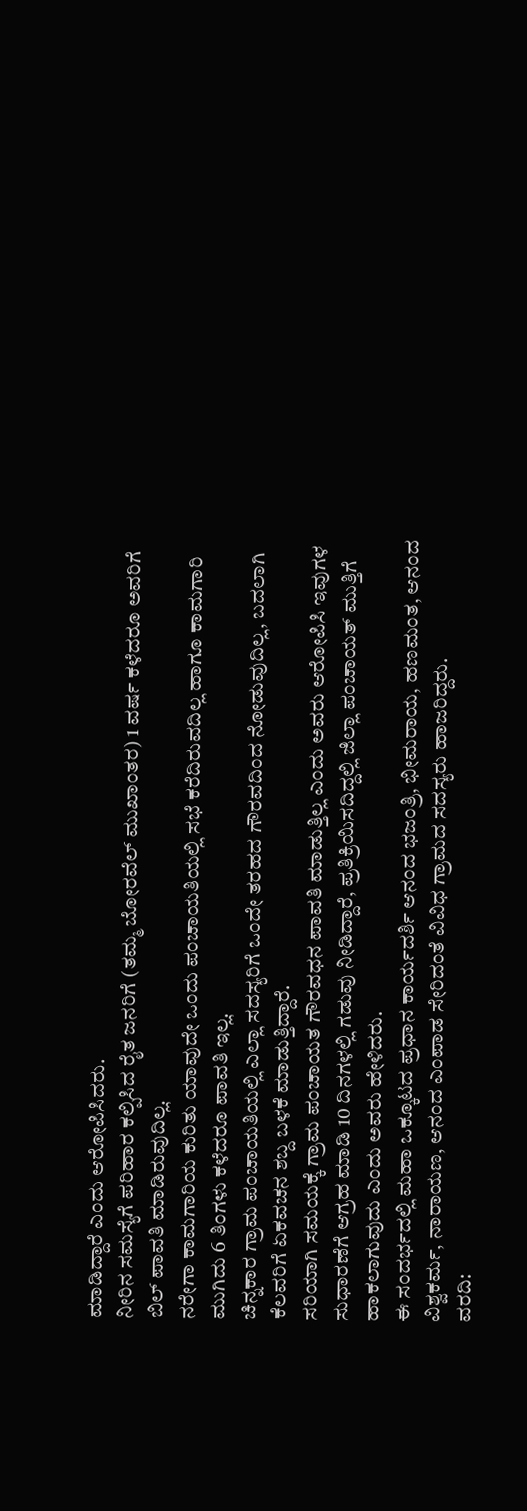ಮಾಡಿದ್ದಾರೆ ಎಂದು ಆರೋಪಿಸಿದರು.
ನೀರಿನ ಸಮಸ್ಯೆಗೆ ಪರಿಹಾರ ಕಲ್ಪಿಸಿದ ರೈತ ಜನರಿಗೆ (ತಮ್ಮ ಬೋರವೆಲ್ ಮುಖಾಂತರ) 1 ವರ್ಷ ಕಳೆದರೂ ಅವರಿಗೆ ಬಿಲ್ ಪಾವತಿ ಮಾಡಿರುವುದಿಲ್ಲ.
ನರೇಗಾ ಕಾಮಗಾರಿಯ ಕುರಿತು ಯಾವುದೇ ಒಂದು ಪಂಚಾಯತಿಯಲ್ಲಿ ಸಭೆ ಕರೆದಿರುವದಿಲ್ಲ ಹಾಗೂ ಕಾಮಗಾರಿ ಮುಗಿದು 6 ತಿಂಗಳು ಕಳೆದರೂ ಪಾವತಿ ಇಲ್ಲ.
ಚಿನ್ನಕಾರ ಗ್ರಾಮ ಪಂಚಾಯತಿಯಲ್ಲಿ ಎಲ್ಲಾ ಸದಸ್ಯರಿಗೆ ಒಂದೇ ತರಹದ ಗೌರವದಿಂದ ನೋಡುವುದಿಲ್ಲ, ಬದಲಾಗಿ ಕೆಲವರಿಗೆ ಏಕವಚನ ಶಬ್ದ ಬಳಕೆ ಮಾಡುತ್ತಿದ್ದಾರೆ.
ಸರಿಯಾಗಿ ಸಮಯಕ್ಕೆ ಗ್ರಾಮ ಪಂಚಾಯತ ಗೌರವಧನ ಪಾವತಿ ಮಾಡುತ್ತಿಲ್ಲ ಎಂದು ಅವರು ಆರೋಪಿಸಿ ಇವುಗಳ ಸುಧಾರಣೆಗೆ ಆಗ್ರಹ ಮಾಡಿ 10 ದಿನಗಳಲ್ಲಿ ಗಡುವು ನೀಡಿದ್ದಾರೆ, ಪ್ರತಿಕ್ರಿಯಿಸದಿದ್ದಲ್ಲಿ ಜಿಲ್ಲಾ ಪಂಚಾಯತ್ ಮುತ್ತಿಗೆ ಹಾಕಲಾಗುವುದು ಎಂದು ಅವರು ಹೇಳಿದರು.
ಈ ಸಂದರ್ಭದಲ್ಲಿ ಮಹಾ ಒಕ್ಕೂಟದ ಪ್ರಧಾನ ಕಾರ್ಯದರ್ಶಿ ಆನಂದ ಭಜಂತ್ರಿ, ಭೀಮರಾಯ, ಹಣಮಂತ, ಆನಂದ ವಿಶ್ವಕರ್ಮ, ನಾರಾಯಣ, ಆನಂದ ಎಂಪಾಡ ಸೇರಿದಂತೆ ವಿವಿಧ ಗ್ರಾಮದ ಸದಸ್ಯರು ಹಾಜರಿದ್ದರು.
ವರದಿ: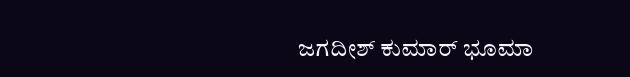ಜಗದೀಶ್ ಕುಮಾರ್ ಭೂಮಾ